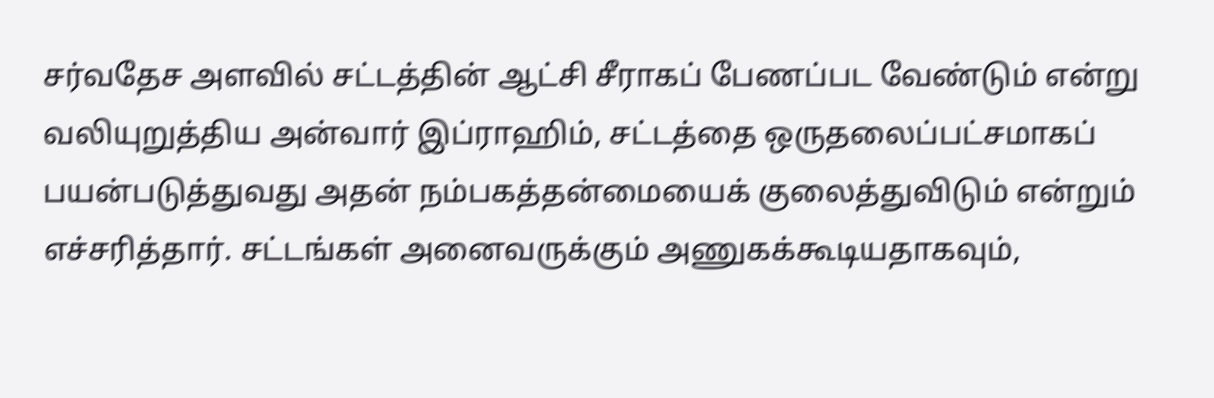சர்வதேச அளவில் சட்டத்தின் ஆட்சி சீராகப் பேணப்பட வேண்டும் என்று வலியுறுத்திய அன்வார் இப்ராஹிம், சட்டத்தை ஒருதலைப்பட்சமாகப் பயன்படுத்துவது அதன் நம்பகத்தன்மையைக் குலைத்துவிடும் என்றும் எச்சரித்தார். சட்டங்கள் அனைவருக்கும் அணுகக்கூடியதாகவும்,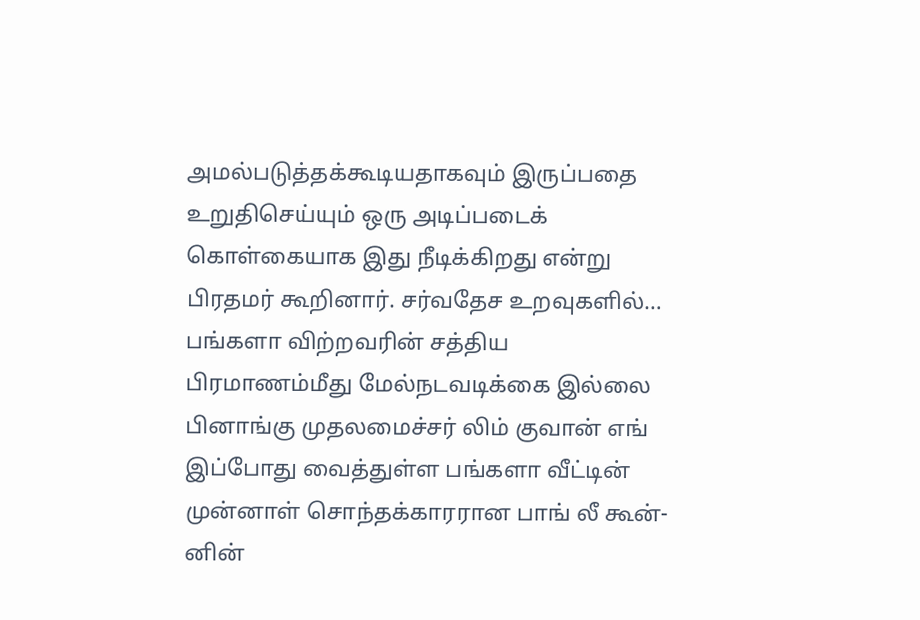அமல்படுத்தக்கூடியதாகவும் இருப்பதை உறுதிசெய்யும் ஒரு அடிப்படைக் கொள்கையாக இது நீடிக்கிறது என்று பிரதமர் கூறினார். சர்வதேச உறவுகளில்…
பங்களா விற்றவரின் சத்திய பிரமாணம்மீது மேல்நடவடிக்கை இல்லை
பினாங்கு முதலமைச்சர் லிம் குவான் எங் இப்போது வைத்துள்ள பங்களா வீட்டின் முன்னாள் சொந்தக்காரரான பாங் லீ கூன்-னின்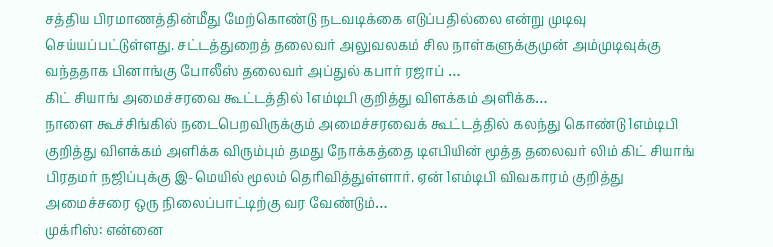சத்திய பிரமாணத்தின்மீது மேற்கொண்டு நடவடிக்கை எடுப்பதில்லை என்று முடிவு செய்யப்பட்டுள்ளது. சட்டத்துறைத் தலைவர் அலுவலகம் சில நாள்களுக்குமுன் அம்முடிவுக்கு வந்ததாக பினாங்கு போலீஸ் தலைவர் அப்துல் கபார் ரஜாப் …
கிட் சியாங் அமைச்சரவை கூட்டத்தில் 1எம்டிபி குறித்து விளக்கம் அளிக்க…
நாளை கூச்சிங்கில் நடைபெறவிருக்கும் அமைச்சரவைக் கூட்டத்தில் கலந்து கொண்டு 1எம்டிபி குறித்து விளக்கம் அளிக்க விரும்பும் தமது நோக்கத்தை டிஎபியின் மூத்த தலைவர் லிம் கிட் சியாங் பிரதமர் நஜிப்புக்கு இ-மெயில் மூலம் தெரிவித்துள்ளார். ஏன் 1எம்டிபி விவகாரம் குறித்து அமைச்சரை ஒரு நிலைப்பாட்டிற்கு வர வேண்டும்…
முக்ரிஸ்: என்னை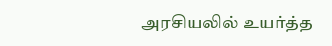அரசியலில் உயர்த்த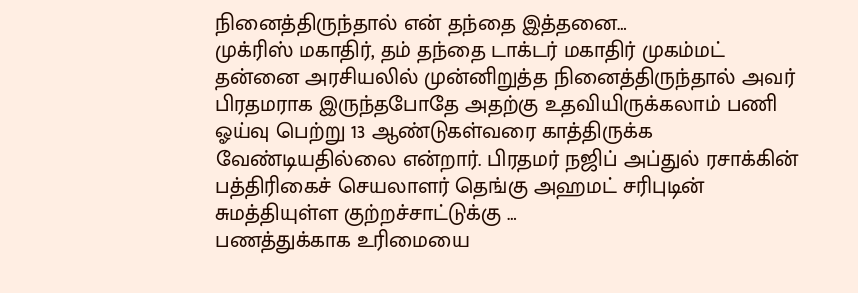நினைத்திருந்தால் என் தந்தை இத்தனை…
முக்ரிஸ் மகாதிர், தம் தந்தை டாக்டர் மகாதிர் முகம்மட் தன்னை அரசியலில் முன்னிறுத்த நினைத்திருந்தால் அவர் பிரதமராக இருந்தபோதே அதற்கு உதவியிருக்கலாம் பணி ஓய்வு பெற்று 13 ஆண்டுகள்வரை காத்திருக்க வேண்டியதில்லை என்றார். பிரதமர் நஜிப் அப்துல் ரசாக்கின் பத்திரிகைச் செயலாளர் தெங்கு அஹமட் சரிபுடின் சுமத்தியுள்ள குற்றச்சாட்டுக்கு …
பணத்துக்காக உரிமையை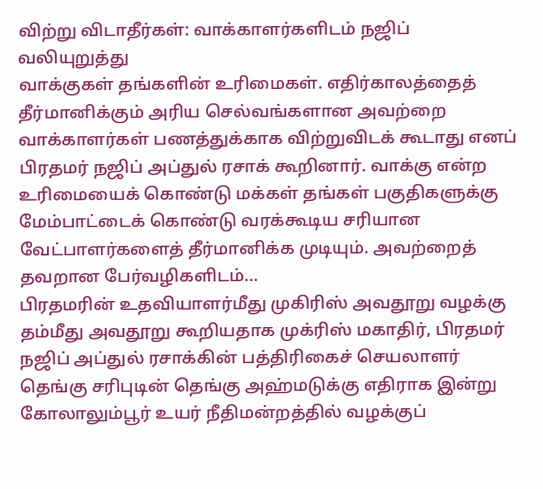விற்று விடாதீர்கள்: வாக்காளர்களிடம் நஜிப் வலியுறுத்து
வாக்குகள் தங்களின் உரிமைகள். எதிர்காலத்தைத் தீர்மானிக்கும் அரிய செல்வங்களான அவற்றை வாக்காளர்கள் பணத்துக்காக விற்றுவிடக் கூடாது எனப் பிரதமர் நஜிப் அப்துல் ரசாக் கூறினார். வாக்கு என்ற உரிமையைக் கொண்டு மக்கள் தங்கள் பகுதிகளுக்கு மேம்பாட்டைக் கொண்டு வரக்கூடிய சரியான வேட்பாளர்களைத் தீர்மானிக்க முடியும். அவற்றைத் தவறான பேர்வழிகளிடம்…
பிரதமரின் உதவியாளர்மீது முகிரிஸ் அவதூறு வழக்கு
தம்மீது அவதூறு கூறியதாக முக்ரிஸ் மகாதிர், பிரதமர் நஜிப் அப்துல் ரசாக்கின் பத்திரிகைச் செயலாளர் தெங்கு சரிபுடின் தெங்கு அஹ்மடுக்கு எதிராக இன்று கோலாலும்பூர் உயர் நீதிமன்றத்தில் வழக்குப்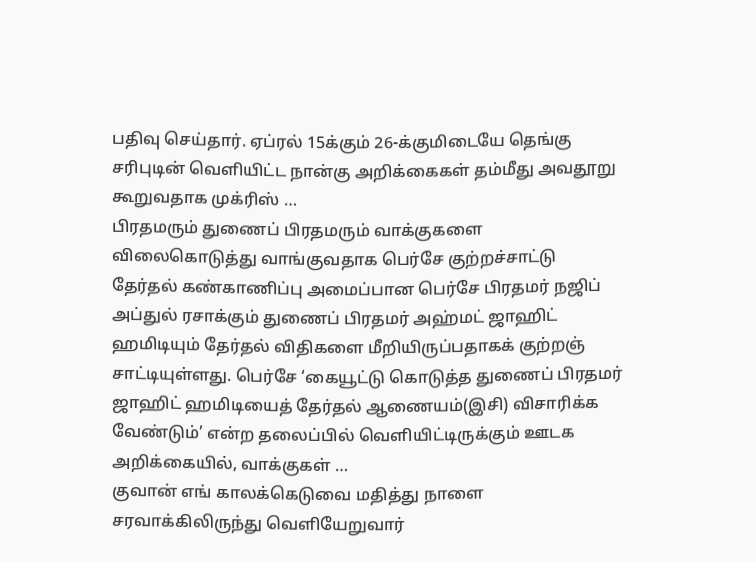பதிவு செய்தார். ஏப்ரல் 15க்கும் 26-க்குமிடையே தெங்கு சரிபுடின் வெளியிட்ட நான்கு அறிக்கைகள் தம்மீது அவதூறு கூறுவதாக முக்ரிஸ் …
பிரதமரும் துணைப் பிரதமரும் வாக்குகளை விலைகொடுத்து வாங்குவதாக பெர்சே குற்றச்சாட்டு
தேர்தல் கண்காணிப்பு அமைப்பான பெர்சே பிரதமர் நஜிப் அப்துல் ரசாக்கும் துணைப் பிரதமர் அஹ்மட் ஜாஹிட் ஹமிடியும் தேர்தல் விதிகளை மீறியிருப்பதாகக் குற்றஞ் சாட்டியுள்ளது. பெர்சே ‘கையூட்டு கொடுத்த துணைப் பிரதமர் ஜாஹிட் ஹமிடியைத் தேர்தல் ஆணையம்(இசி) விசாரிக்க வேண்டும்’ என்ற தலைப்பில் வெளியிட்டிருக்கும் ஊடக அறிக்கையில், வாக்குகள் …
குவான் எங் காலக்கெடுவை மதித்து நாளை சரவாக்கிலிருந்து வெளியேறுவார்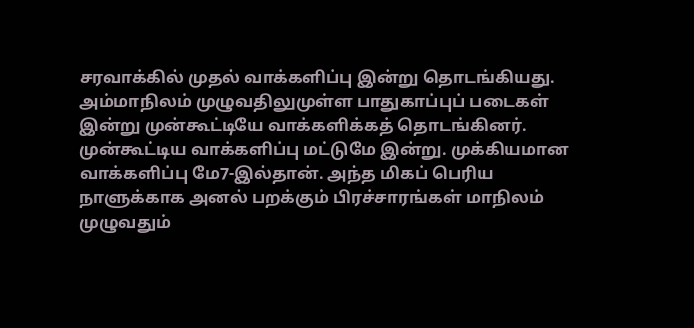சரவாக்கில் முதல் வாக்களிப்பு இன்று தொடங்கியது. அம்மாநிலம் முழுவதிலுமுள்ள பாதுகாப்புப் படைகள் இன்று முன்கூட்டியே வாக்களிக்கத் தொடங்கினர். முன்கூட்டிய வாக்களிப்பு மட்டுமே இன்று. முக்கியமான வாக்களிப்பு மே7-இல்தான். அந்த மிகப் பெரிய நாளுக்காக அனல் பறக்கும் பிரச்சாரங்கள் மாநிலம் முழுவதும்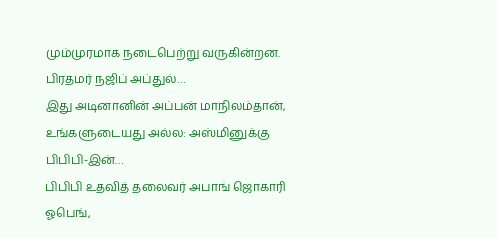மும்முரமாக நடைபெற்று வருகின்றன. பிரதமர் நஜிப் அப்துல்…
இது அடினானின் அப்பன் மாநிலம்தான், உங்களுடையது அல்ல: அஸ்மினுக்கு பிபிபி-இன்…
பிபிபி உதவித் தலைவர் அபாங் ஜொகாரி ஓபெங்,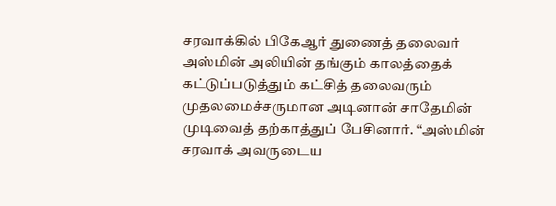சரவாக்கில் பிகேஆர் துணைத் தலைவர் அஸ்மின் அலியின் தங்கும் காலத்தைக் கட்டுப்படுத்தும் கட்சித் தலைவரும் முதலமைச்சருமான அடினான் சாதேமின் முடிவைத் தற்காத்துப் பேசினார். “அஸ்மின் சரவாக் அவருடைய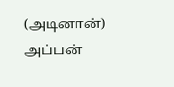(அடினான்) அப்பன்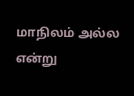மாநிலம் அல்ல என்று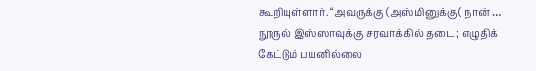கூறியுள்ளார். “அவருக்கு (அஸ்மினுக்கு( நான் …
நூருல் இஸ்ஸாவுக்கு சரவாக்கில் தடை; எழுதிக் கேட்டும் பயனில்லை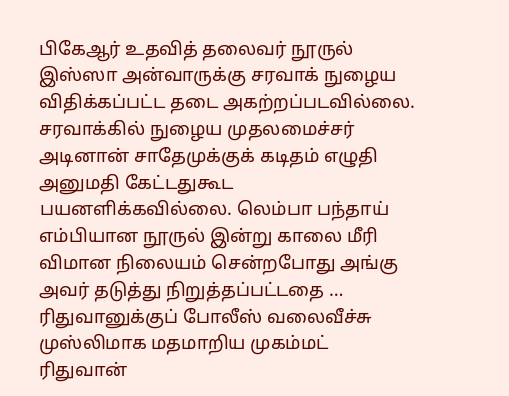பிகேஆர் உதவித் தலைவர் நூருல் இஸ்ஸா அன்வாருக்கு சரவாக் நுழைய விதிக்கப்பட்ட தடை அகற்றப்படவில்லை. சரவாக்கில் நுழைய முதலமைச்சர் அடினான் சாதேமுக்குக் கடிதம் எழுதி அனுமதி கேட்டதுகூட பயனளிக்கவில்லை. லெம்பா பந்தாய் எம்பியான நூருல் இன்று காலை மீரி விமான நிலையம் சென்றபோது அங்கு அவர் தடுத்து நிறுத்தப்பட்டதை …
ரிதுவானுக்குப் போலீஸ் வலைவீச்சு
முஸ்லிமாக மதமாறிய முகம்மட் ரிதுவான்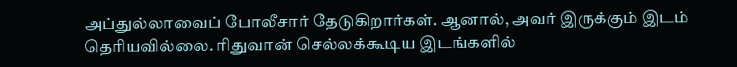அப்துல்லாவைப் போலீசார் தேடுகிறார்கள். ஆனால், அவர் இருக்கும் இடம் தெரியவில்லை. ரிதுவான் செல்லக்கூடிய இடங்களில்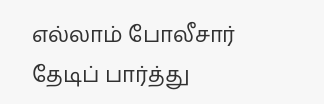எல்லாம் போலீசார் தேடிப் பார்த்து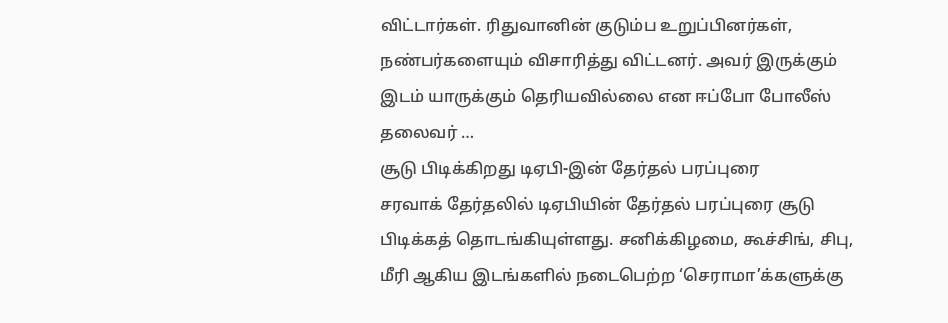விட்டார்கள். ரிதுவானின் குடும்ப உறுப்பினர்கள், நண்பர்களையும் விசாரித்து விட்டனர். அவர் இருக்கும் இடம் யாருக்கும் தெரியவில்லை என ஈப்போ போலீஸ் தலைவர் …
சூடு பிடிக்கிறது டிஏபி-இன் தேர்தல் பரப்புரை
சரவாக் தேர்தலில் டிஏபியின் தேர்தல் பரப்புரை சூடு பிடிக்கத் தொடங்கியுள்ளது. சனிக்கிழமை, கூச்சிங், சிபு, மீரி ஆகிய இடங்களில் நடைபெற்ற ‘செராமா’க்களுக்கு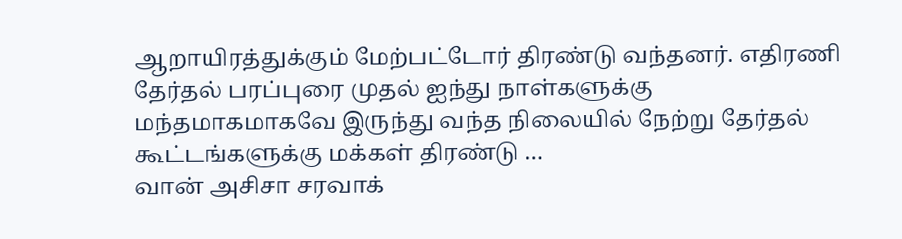ஆறாயிரத்துக்கும் மேற்பட்டோர் திரண்டு வந்தனர். எதிரணி தேர்தல் பரப்புரை முதல் ஐந்து நாள்களுக்கு மந்தமாகமாகவே இருந்து வந்த நிலையில் நேற்று தேர்தல் கூட்டங்களுக்கு மக்கள் திரண்டு …
வான் அசிசா சரவாக்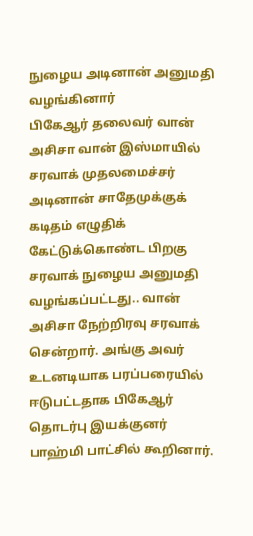நுழைய அடினான் அனுமதி வழங்கினார்
பிகேஆர் தலைவர் வான் அசிசா வான் இஸ்மாயில் சரவாக் முதலமைச்சர் அடினான் சாதேமுக்குக் கடிதம் எழுதிக் கேட்டுக்கொண்ட பிறகு சரவாக் நுழைய அனுமதி வழங்கப்பட்டது.. வான் அசிசா நேற்றிரவு சரவாக் சென்றார். அங்கு அவர் உடனடியாக பரப்பரையில் ஈடுபட்டதாக பிகேஆர் தொடர்பு இயக்குனர் பாஹ்மி பாட்சில் கூறினார்.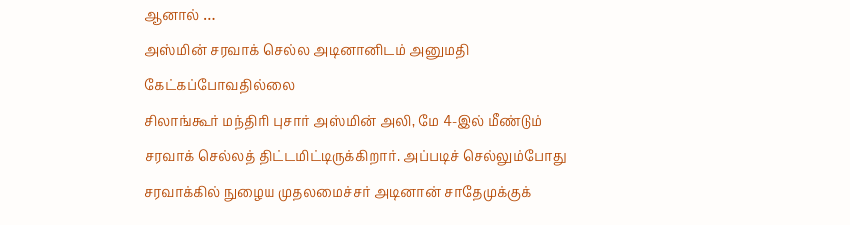ஆனால் …
அஸ்மின் சரவாக் செல்ல அடினானிடம் அனுமதி கேட்கப்போவதில்லை
சிலாங்கூர் மந்திரி புசார் அஸ்மின் அலி, மே 4-இல் மீண்டும் சரவாக் செல்லத் திட்டமிட்டிருக்கிறார். அப்படிச் செல்லும்போது சரவாக்கில் நுழைய முதலமைச்சர் அடினான் சாதேமுக்குக்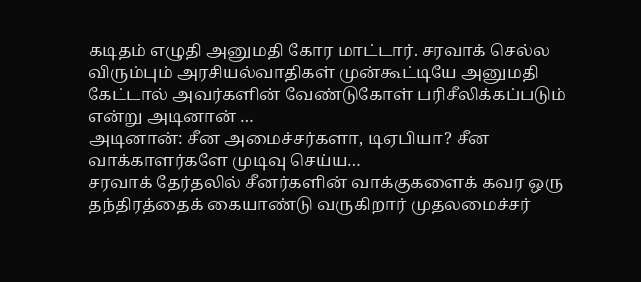கடிதம் எழுதி அனுமதி கோர மாட்டார். சரவாக் செல்ல விரும்பும் அரசியல்வாதிகள் முன்கூட்டியே அனுமதி கேட்டால் அவர்களின் வேண்டுகோள் பரிசீலிக்கப்படும் என்று அடினான் …
அடினான்: சீன அமைச்சர்களா, டிஏபியா? சீன வாக்காளர்களே முடிவு செய்ய…
சரவாக் தேர்தலில் சீனர்களின் வாக்குகளைக் கவர ஒரு தந்திரத்தைக் கையாண்டு வருகிறார் முதலமைச்சர்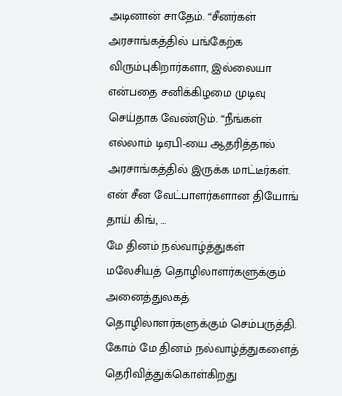அடினான் சாதேம். “சீனர்கள் அரசாங்கத்தில் பங்கேற்க விரும்புகிறார்களா, இல்லையா என்பதை சனிக்கிழமை முடிவு செய்தாக வேண்டும். “நீங்கள் எல்லாம் டிஏபி-யை ஆதரித்தால் அரசாங்கத்தில் இருக்க மாட்டீர்கள். என் சீன வேட்பாளர்களான தியோங் தாய் கிங், …
மே தினம் நல்வாழ்த்துகள்
மலேசியத் தொழிலாளர்களுக்கும் அனைத்துலகத் தொழிலாளர்களுக்கும் செம்பருத்தி. கோம் மே தினம் நல்வாழ்த்துகளைத் தெரிவித்துக்கொள்கிறது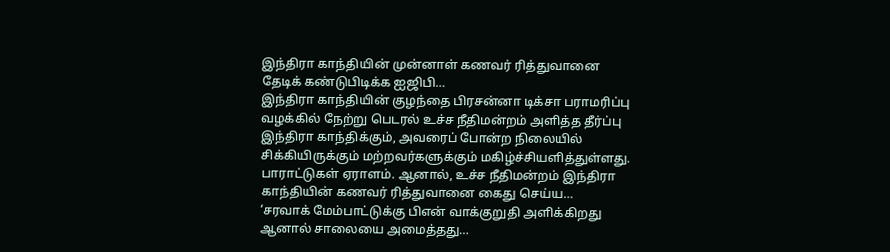இந்திரா காந்தியின் முன்னாள் கணவர் ரித்துவானை தேடிக் கண்டுபிடிக்க ஐஜிபி…
இந்திரா காந்தியின் குழந்தை பிரசன்னா டிக்சா பராமரிப்பு வழக்கில் நேற்று பெடரல் உச்ச நீதிமன்றம் அளித்த தீர்ப்பு இந்திரா காந்திக்கும், அவரைப் போன்ற நிலையில் சிக்கியிருக்கும் மற்றவர்களுக்கும் மகிழ்ச்சியளித்துள்ளது. பாராட்டுகள் ஏராளம். ஆனால், உச்ச நீதிமன்றம் இந்திரா காந்தியின் கணவர் ரித்துவானை கைது செய்ய…
‘சரவாக் மேம்பாட்டுக்கு பிஎன் வாக்குறுதி அளிக்கிறது ஆனால் சாலையை அமைத்தது…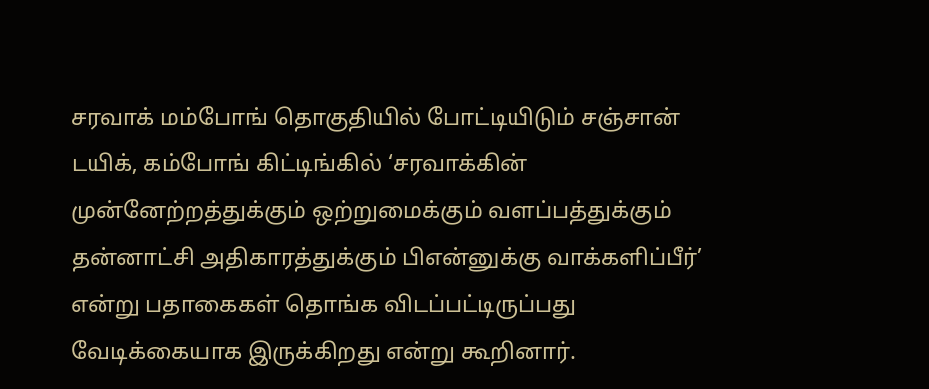சரவாக் மம்போங் தொகுதியில் போட்டியிடும் சஞ்சான் டயிக், கம்போங் கிட்டிங்கில் ‘சரவாக்கின் முன்னேற்றத்துக்கும் ஒற்றுமைக்கும் வளப்பத்துக்கும் தன்னாட்சி அதிகாரத்துக்கும் பிஎன்னுக்கு வாக்களிப்பீர்’ என்று பதாகைகள் தொங்க விடப்பட்டிருப்பது வேடிக்கையாக இருக்கிறது என்று கூறினார்.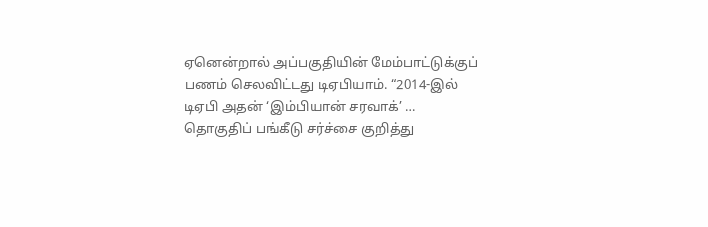ஏனென்றால் அப்பகுதியின் மேம்பாட்டுக்குப் பணம் செலவிட்டது டிஏபியாம். “2014-இல் டிஏபி அதன் ‘இம்பியான் சரவாக்’ …
தொகுதிப் பங்கீடு சர்ச்சை குறித்து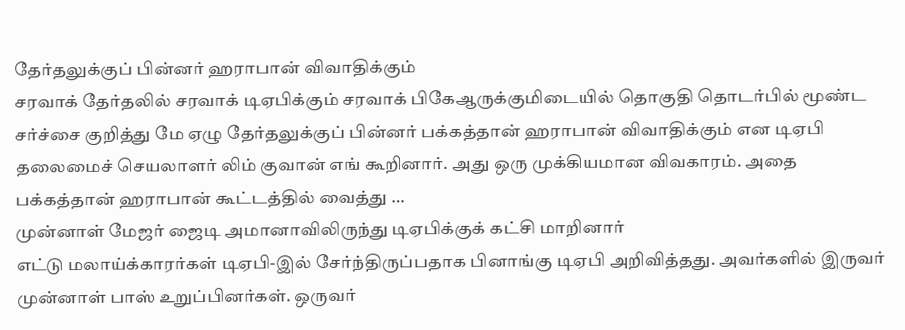தேர்தலுக்குப் பின்னர் ஹராபான் விவாதிக்கும்
சரவாக் தேர்தலில் சரவாக் டிஏபிக்கும் சரவாக் பிகேஆருக்குமிடையில் தொகுதி தொடர்பில் மூண்ட சர்ச்சை குறித்து மே ஏழு தேர்தலுக்குப் பின்னர் பக்கத்தான் ஹராபான் விவாதிக்கும் என டிஏபி தலைமைச் செயலாளர் லிம் குவான் எங் கூறினார். அது ஒரு முக்கியமான விவகாரம். அதை பக்கத்தான் ஹராபான் கூட்டத்தில் வைத்து …
முன்னாள் மேஜர் ஜைடி அமானாவிலிருந்து டிஏபிக்குக் கட்சி மாறினார்
எட்டு மலாய்க்காரர்கள் டிஏபி-இல் சேர்ந்திருப்பதாக பினாங்கு டிஏபி அறிவித்தது. அவர்களில் இருவர் முன்னாள் பாஸ் உறுப்பினர்கள். ஒருவர்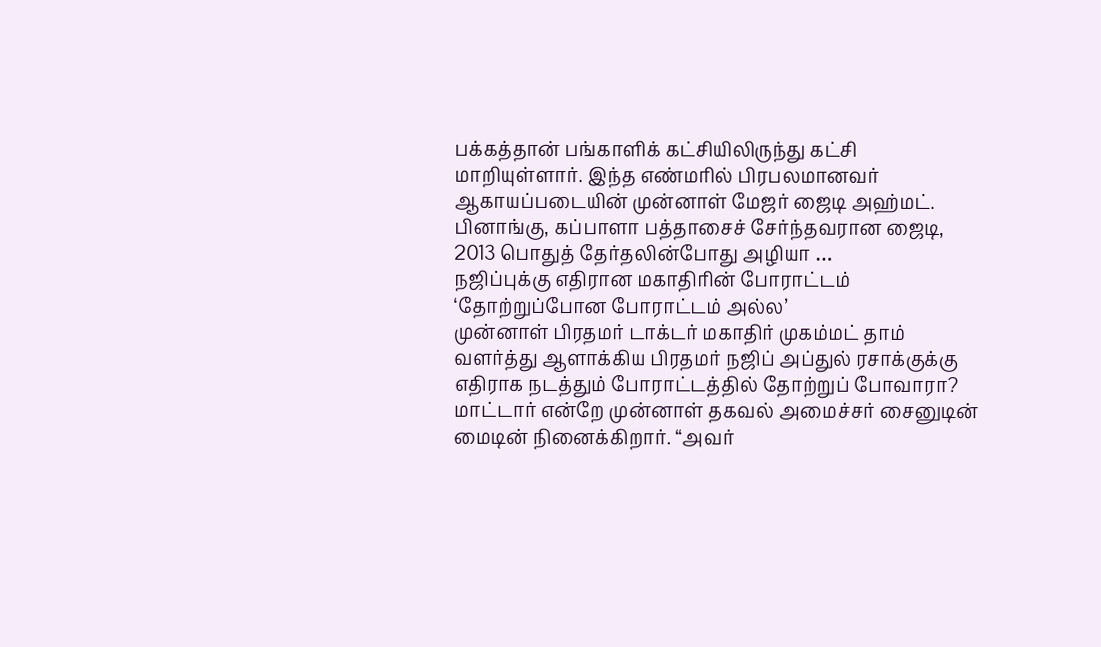பக்கத்தான் பங்காளிக் கட்சியிலிருந்து கட்சி மாறியுள்ளார். இந்த எண்மரில் பிரபலமானவர் ஆகாயப்படையின் முன்னாள் மேஜர் ஜைடி அஹ்மட். பினாங்கு, கப்பாளா பத்தாசைச் சேர்ந்தவரான ஜைடி, 2013 பொதுத் தேர்தலின்போது அழியா …
நஜிப்புக்கு எதிரான மகாதிரின் போராட்டம் ‘தோற்றுப்போன போராட்டம் அல்ல’
முன்னாள் பிரதமர் டாக்டர் மகாதிர் முகம்மட் தாம் வளர்த்து ஆளாக்கிய பிரதமர் நஜிப் அப்துல் ரசாக்குக்கு எதிராக நடத்தும் போராட்டத்தில் தோற்றுப் போவாரா? மாட்டார் என்றே முன்னாள் தகவல் அமைச்சர் சைனுடின் மைடின் நினைக்கிறார். “அவர்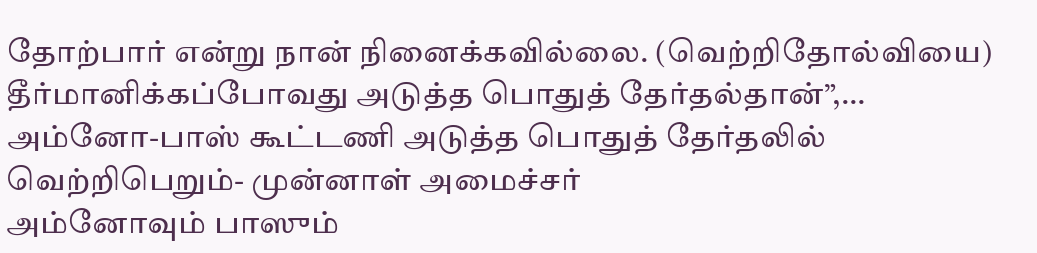தோற்பார் என்று நான் நினைக்கவில்லை. (வெற்றிதோல்வியை) தீர்மானிக்கப்போவது அடுத்த பொதுத் தேர்தல்தான்”,…
அம்னோ-பாஸ் கூட்டணி அடுத்த பொதுத் தேர்தலில் வெற்றிபெறும்- முன்னாள் அமைச்சர்
அம்னோவும் பாஸும்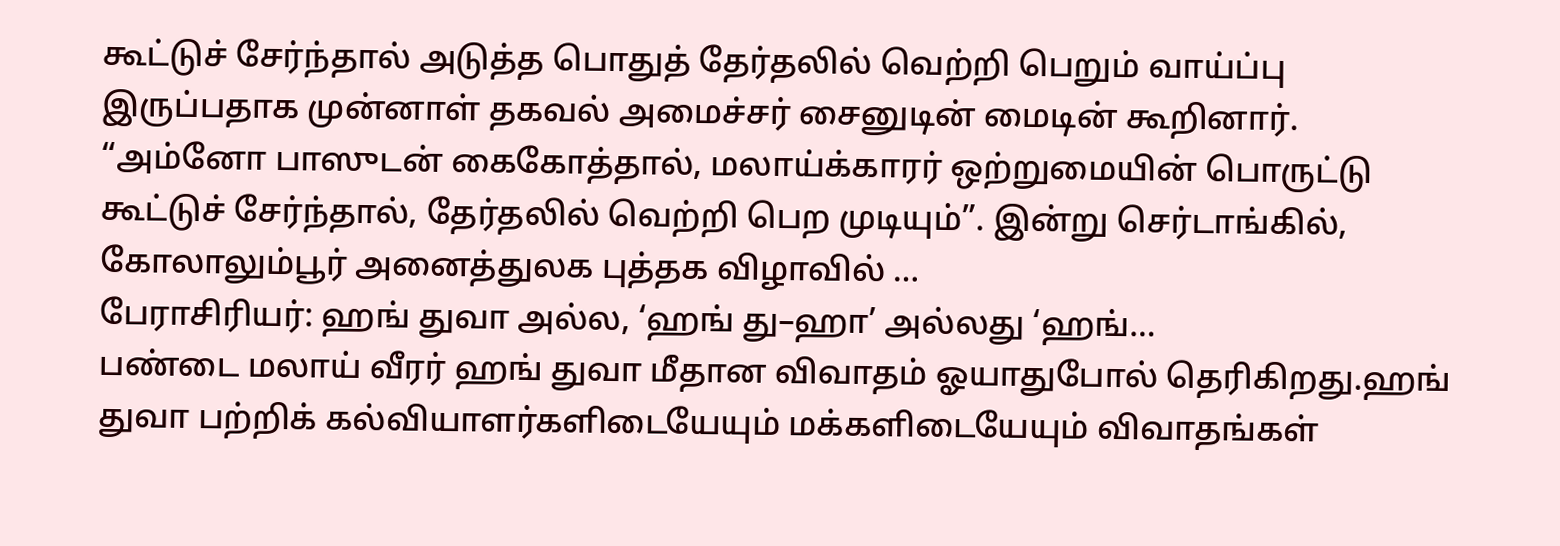கூட்டுச் சேர்ந்தால் அடுத்த பொதுத் தேர்தலில் வெற்றி பெறும் வாய்ப்பு இருப்பதாக முன்னாள் தகவல் அமைச்சர் சைனுடின் மைடின் கூறினார். “அம்னோ பாஸுடன் கைகோத்தால், மலாய்க்காரர் ஒற்றுமையின் பொருட்டு கூட்டுச் சேர்ந்தால், தேர்தலில் வெற்றி பெற முடியும்”. இன்று செர்டாங்கில், கோலாலும்பூர் அனைத்துலக புத்தக விழாவில் …
பேராசிரியர்: ஹங் துவா அல்ல, ‘ஹங் து–ஹா’ அல்லது ‘ஹங்…
பண்டை மலாய் வீரர் ஹங் துவா மீதான விவாதம் ஓயாதுபோல் தெரிகிறது.ஹங் துவா பற்றிக் கல்வியாளர்களிடையேயும் மக்களிடையேயும் விவாதங்கள்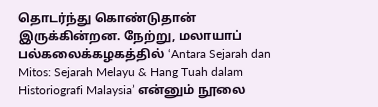தொடர்ந்து கொண்டுதான் இருக்கின்றன. நேற்று, மலாயாப் பல்கலைக்கழகத்தில் ‘Antara Sejarah dan Mitos: Sejarah Melayu & Hang Tuah dalam Historiografi Malaysia’ என்னும் நூலை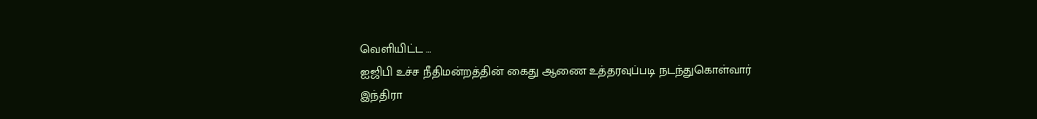வெளியிட்ட …
ஐஜிபி உச்ச நீதிமன்றத்தின் கைது ஆணை உத்தரவுப்படி நடந்துகொள்வார்
இந்திரா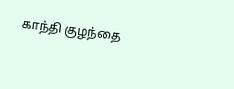காந்தி குழந்தை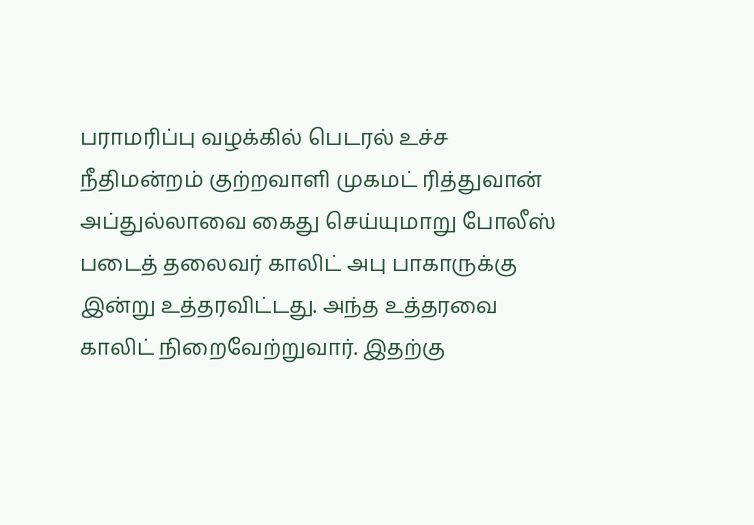பராமரிப்பு வழக்கில் பெடரல் உச்ச நீதிமன்றம் குற்றவாளி முகமட் ரித்துவான் அப்துல்லாவை கைது செய்யுமாறு போலீஸ் படைத் தலைவர் காலிட் அபு பாகாருக்கு இன்று உத்தரவிட்டது. அந்த உத்தரவை காலிட் நிறைவேற்றுவார். இதற்கு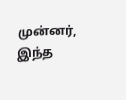முன்னர், இந்த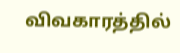விவகாரத்தில்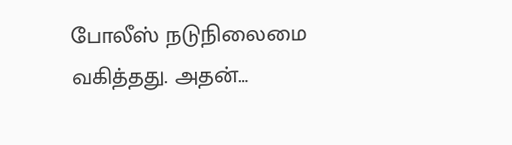போலீஸ் நடுநிலைமை வகித்தது. அதன்…